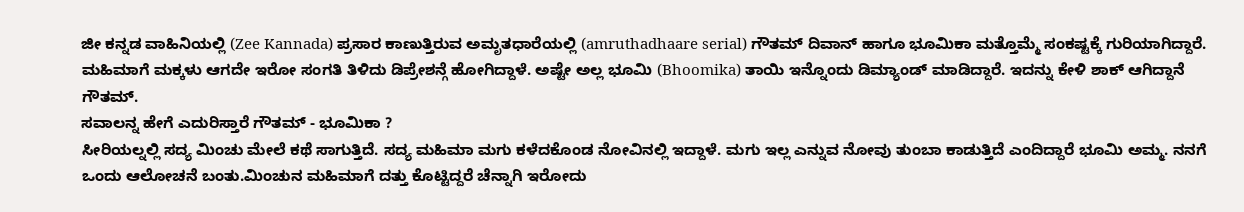ಜೀ ಕನ್ನಡ ವಾಹಿನಿಯಲ್ಲಿ (Zee Kannada) ಪ್ರಸಾರ ಕಾಣುತ್ತಿರುವ ಅಮೃತಧಾರೆಯಲ್ಲಿ (amruthadhaare serial) ಗೌತಮ್ ದಿವಾನ್ ಹಾಗೂ ಭೂಮಿಕಾ ಮತ್ತೊಮ್ಮೆ ಸಂಕಷ್ಟಕ್ಕೆ ಗುರಿಯಾಗಿದ್ದಾರೆ. ಮಹಿಮಾಗೆ ಮಕ್ಕಳು ಆಗದೇ ಇರೋ ಸಂಗತಿ ತಿಳಿದು ಡಿಪ್ರೇಶನ್ಗೆ ಹೋಗಿದ್ದಾಳೆ. ಅಷ್ಟೇ ಅಲ್ಲ ಭೂಮಿ (Bhoomika) ತಾಯಿ ಇನ್ನೊಂದು ಡಿಮ್ಯಾಂಡ್ ಮಾಡಿದ್ದಾರೆ. ಇದನ್ನು ಕೇಳಿ ಶಾಕ್ ಆಗಿದ್ದಾನೆ ಗೌತಮ್.
ಸವಾಲನ್ನ ಹೇಗೆ ಎದುರಿಸ್ತಾರೆ ಗೌತಮ್ - ಭೂಮಿಕಾ ?
ಸೀರಿಯಲ್ನಲ್ಲಿ ಸದ್ಯ ಮಿಂಚು ಮೇಲೆ ಕಥೆ ಸಾಗುತ್ತಿದೆ. ಸದ್ಯ ಮಹಿಮಾ ಮಗು ಕಳೆದಕೊಂಡ ನೋವಿನಲ್ಲಿ ಇದ್ದಾಳೆ. ಮಗು ಇಲ್ಲ ಎನ್ನುವ ನೋವು ತುಂಬಾ ಕಾಡುತ್ತಿದೆ ಎಂದಿದ್ದಾರೆ ಭೂಮಿ ಅಮ್ಮ. ನನಗೆ ಒಂದು ಆಲೋಚನೆ ಬಂತು.ಮಿಂಚುನ ಮಹಿಮಾಗೆ ದತ್ತು ಕೊಟ್ಟಿದ್ದರೆ ಚೆನ್ನಾಗಿ ಇರೋದು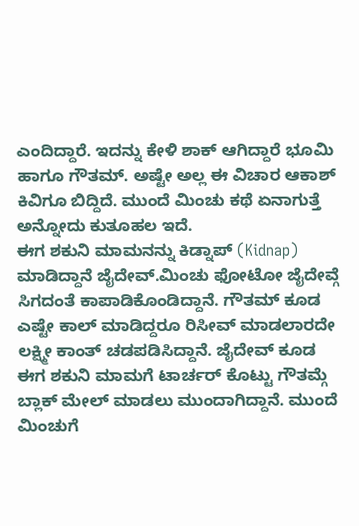ಎಂದಿದ್ದಾರೆ. ಇದನ್ನು ಕೇಳಿ ಶಾಕ್ ಆಗಿದ್ದಾರೆ ಭೂಮಿ ಹಾಗೂ ಗೌತಮ್. ಅಷ್ಟೇ ಅಲ್ಲ ಈ ವಿಚಾರ ಆಕಾಶ್ ಕಿವಿಗೂ ಬಿದ್ದಿದೆ. ಮುಂದೆ ಮಿಂಚು ಕಥೆ ಏನಾಗುತ್ತೆ ಅನ್ನೋದು ಕುತೂಹಲ ಇದೆ.
ಈಗ ಶಕುನಿ ಮಾಮನನ್ನು ಕಿಡ್ನಾಪ್ (Kidnap) ಮಾಡಿದ್ದಾನೆ ಜೈದೇವ್.ಮಿಂಚು ಫೋಟೋ ಜೈದೇವ್ಗೆ ಸಿಗದಂತೆ ಕಾಪಾಡಿಕೊಂಡಿದ್ದಾನೆ. ಗೌತಮ್ ಕೂಡ ಎಷ್ಟೇ ಕಾಲ್ ಮಾಡಿದ್ದರೂ ರಿಸೀವ್ ಮಾಡಲಾರದೇ ಲಕ್ಷ್ಮೀ ಕಾಂತ್ ಚಡಪಡಿಸಿದ್ದಾನೆ. ಜೈದೇವ್ ಕೂಡ ಈಗ ಶಕುನಿ ಮಾಮಗೆ ಟಾರ್ಚರ್ ಕೊಟ್ಟು ಗೌತಮ್ಗೆ ಬ್ಲಾಕ್ ಮೇಲ್ ಮಾಡಲು ಮುಂದಾಗಿದ್ದಾನೆ. ಮುಂದೆ ಮಿಂಚುಗೆ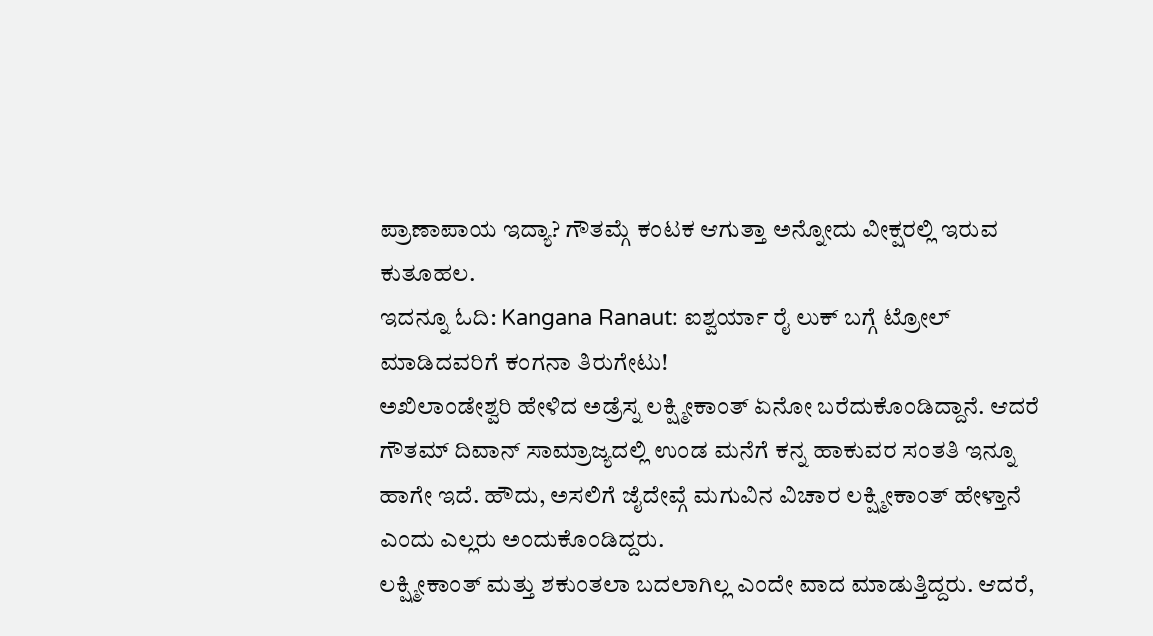ಪ್ರಾಣಾಪಾಯ ಇದ್ಯಾ? ಗೌತಮ್ಗೆ ಕಂಟಕ ಆಗುತ್ತಾ ಅನ್ನೋದು ವೀಕ್ಷರಲ್ಲಿ ಇರುವ ಕುತೂಹಲ.
ಇದನ್ನೂ ಓದಿ: Kangana Ranaut: ಐಶ್ವರ್ಯಾ ರೈ ಲುಕ್ ಬಗ್ಗೆ ಟ್ರೋಲ್ ಮಾಡಿದವರಿಗೆ ಕಂಗನಾ ತಿರುಗೇಟು!
ಅಖಿಲಾಂಡೇಶ್ವರಿ ಹೇಳಿದ ಅಡ್ರೆಸ್ನ ಲಕ್ಷ್ಮೀಕಾಂತ್ ಏನೋ ಬರೆದುಕೊಂಡಿದ್ದಾನೆ. ಆದರೆ ಗೌತಮ್ ದಿವಾನ್ ಸಾಮ್ರಾಜ್ಯದಲ್ಲಿ ಉಂಡ ಮನೆಗೆ ಕನ್ನ ಹಾಕುವರ ಸಂತತಿ ಇನ್ನೂ ಹಾಗೇ ಇದೆ. ಹೌದು, ಅಸಲಿಗೆ ಜೈದೇವ್ಗೆ ಮಗುವಿನ ವಿಚಾರ ಲಕ್ಷ್ಮೀಕಾಂತ್ ಹೇಳ್ತಾನೆ ಎಂದು ಎಲ್ಲರು ಅಂದುಕೊಂಡಿದ್ದರು.
ಲಕ್ಷ್ಮೀಕಾಂತ್ ಮತ್ತು ಶಕುಂತಲಾ ಬದಲಾಗಿಲ್ಲ ಎಂದೇ ವಾದ ಮಾಡುತ್ತಿದ್ದರು. ಆದರೆ,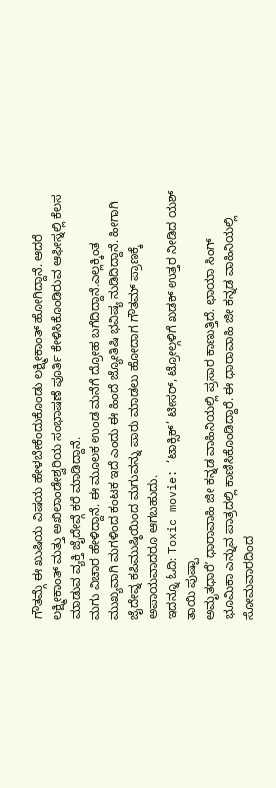ಗೌತಮ್ಗೆ ಈ ಖುಷಿಯ ವಿಷಯ ಹೇಳಬೇಕೆಂದುಕೊಂಡು ಲಕ್ಷ್ಮೀಕಾಂತ್ ಹೋಗಿದ್ದಾನೆ. ಆದರೆ ಲಕ್ಷ್ಮೀಕಾಂತ್ ಮತ್ತು ಅಖಿಲಾಂಡೇಶ್ವರಿಯ ಸಂಭಾಷಣೆ ಪೂರ್ತಿ ಕೇಳಿಸಿಕೊಂಡಿರುವ ಆಫೀಸ್ನಲ್ಲಿ ಕೆಲಸ ಮಾಡುವ ವ್ಯಕ್ತಿ ಜೈದೇವ್ಗೆ ಕರೆ ಮಾಡಿದ್ದಾನೆ.
ಮಗು ವಿಚಾರ ಹೇಳಿದ್ದಾನೆ. ಈ ಮೂಲಕ ಉಂಡ ಮನೆಗೆ ದ್ರೋಹ ಬಗೆದಿದ್ದಾನೆ.ಎಲ್ಲಕ್ಕಿಂತ ಮುಖ್ಯವಾಗಿ ಮಗಳಿಂದ ಕಂಟಕ ಇದೆ ಎಂದು ಈ ಹಿಂದೆ ಜ್ಯೋತಿಷಿ ಭವಿಷ್ಯ ನುಡಿದಿದ್ದಾನೆ. ಹೀಗಾಗಿ ಜೈದೇವ್ನ ಕಪಿಮುಷ್ಠಿಯಿಂದ ಮಗುವನ್ನು ಪಾರು ಮಾಡಲು ಹೋದಾಗ ಗೌತಮ್ ಪ್ರಾಣಕ್ಕೆ ಅಪಾಯವಾದರೂ ಆಗಬಹುದು.
ಇದನ್ನೂ ಓದಿ: Toxic movie: ‘ಟಾಕ್ಸಿಕ್’ ಟೀಸರ್, ಟ್ರೋಲ್ಗಳಿಗೆ ಖಡಕ್ ಉತ್ತರ ನೀಡಿದ ಯಶ್ ತಾಯಿ ಪುಷ್ಪಾ
ಅಮೃತಧಾರೆʼ ಧಾರಾವಾಹಿ ಜೀ ಕನ್ನಡ ವಾಹಿನಿಯಲ್ಲಿ ಪ್ರಸಾರ ಕಾಣುತ್ತಿದೆ. ಛಾಯಾ ಸಿಂಗ್ ಭೂಮಿಕಾ ಎನ್ನುವ ಪಾತ್ರದಲ್ಲಿ ಕಾಣಿಸಿಕೊಂಡಿದ್ದಾರೆ. ಈ ಧಾರಾವಾಹಿ ಜೀ ಕನ್ನಡ ವಾಹಿನಿಯಲ್ಲಿ ಸೋಮವಾರದಿಂದ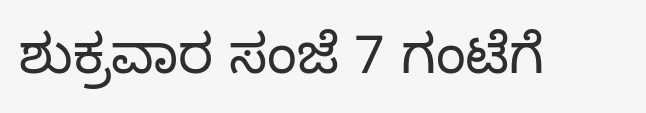ಶುಕ್ರವಾರ ಸಂಜೆ 7 ಗಂಟೆಗೆ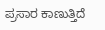ಪ್ರಸಾರ ಕಾಣುತ್ತಿದೆ